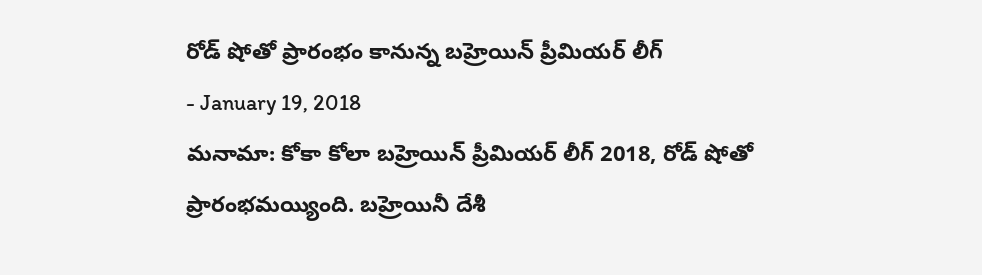రోడ్ షోతో ప్రారంభం కానున్న బహ్రెయిన్ ప్రీమియర్ లీగ్
- January 19, 2018
మనామా: కోకా కోలా బహ్రెయిన్ ప్రీమియర్ లీగ్ 2018, రోడ్ షోతో ప్రారంభమయ్యింది. బహ్రెయినీ దేశీ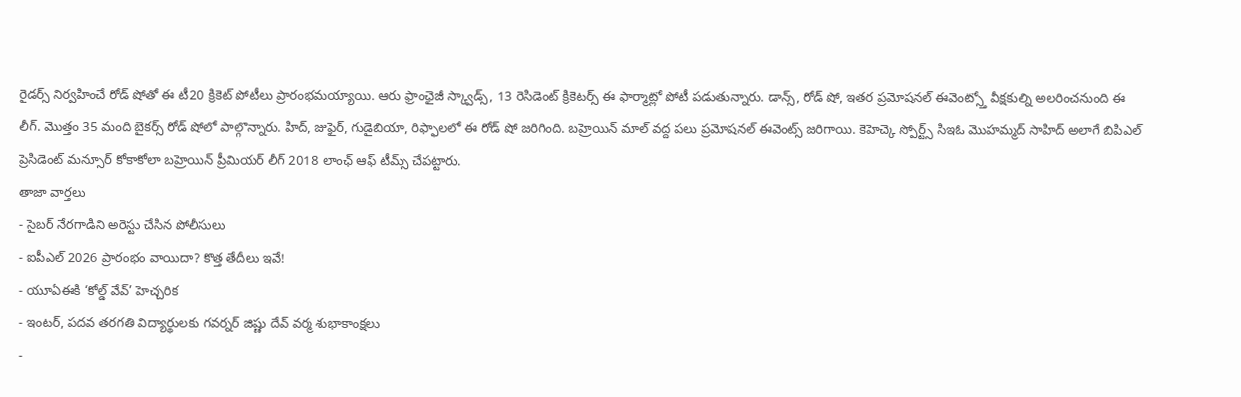రైడర్స్ నిర్వహించే రోడ్ షోతో ఈ టీ20 క్రికెట్ పోటీలు ప్రారంభమయ్యాయి. ఆరు ఫ్రాంఛైజీ స్క్వాడ్స్, 13 రెసిడెంట్ క్రికెటర్స్ ఈ ఫార్మాట్లో పోటీ పడుతున్నారు. డాన్స్, రోడ్ షో, ఇతర ప్రమోషనల్ ఈవెంట్స్తో వీక్షకుల్ని అలరించనుంది ఈ లీగ్. మొత్తం 35 మంది బైకర్స్ రోడ్ షోలో పాల్గొన్నారు. హిద్, జుఫైర్, గుడైబియా, రిఫ్ఫాలలో ఈ రోడ్ షో జరిగింది. బహ్రెయిన్ మాల్ వద్ద పలు ప్రమోషనల్ ఈవెంట్స్ జరిగాయి. కెహెచ్కె స్పోర్ట్స్ సిఇఓ మొహమ్మద్ సాహిద్ అలాగే బిపిఎల్ ప్రెసిడెంట్ మన్సూర్ కోకాకోలా బహ్రెయిన్ ప్రీమియర్ లీగ్ 2018 లాంఛ్ ఆఫ్ టీమ్స్ చేపట్టారు.
తాజా వార్తలు
- సైబర్ నేరగాడిని అరెస్టు చేసిన పోలీసులు
- ఐపీఎల్ 2026 ప్రారంభం వాయిదా? కొత్త తేదీలు ఇవే!
- యూఏఈకి ‘కోల్డ్ వేవ్’ హెచ్చరిక
- ఇంటర్, పదవ తరగతి విద్యార్థులకు గవర్నర్ జిష్ణు దేవ్ వర్మ శుభాకాంక్షలు
-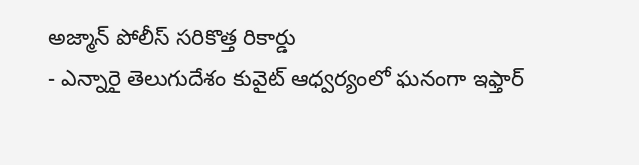అజ్మాన్ పోలీస్ సరికొత్త రికార్డు
- ఎన్నారై తెలుగుదేశం కువైట్ ఆధ్వర్యంలో ఘనంగా ఇఫ్తార్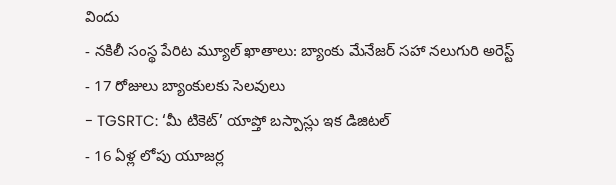విందు
- నకిలీ సంస్థ పేరిట మ్యూల్ ఖాతాలు: బ్యాంకు మేనేజర్ సహా నలుగురి అరెస్ట్
- 17 రోజులు బ్యాంకులకు సెలవులు
- TGSRTC: ‘మీ టికెట్’ యాప్తో బస్పాస్లు ఇక డిజిటల్
- 16 ఏళ్ల లోపు యూజర్ల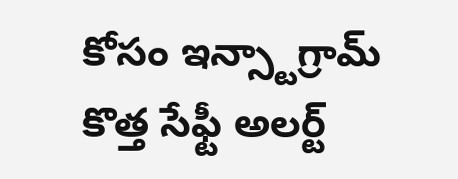కోసం ఇన్స్టాగ్రామ్ కొత్త సేఫ్టీ అలర్ట్